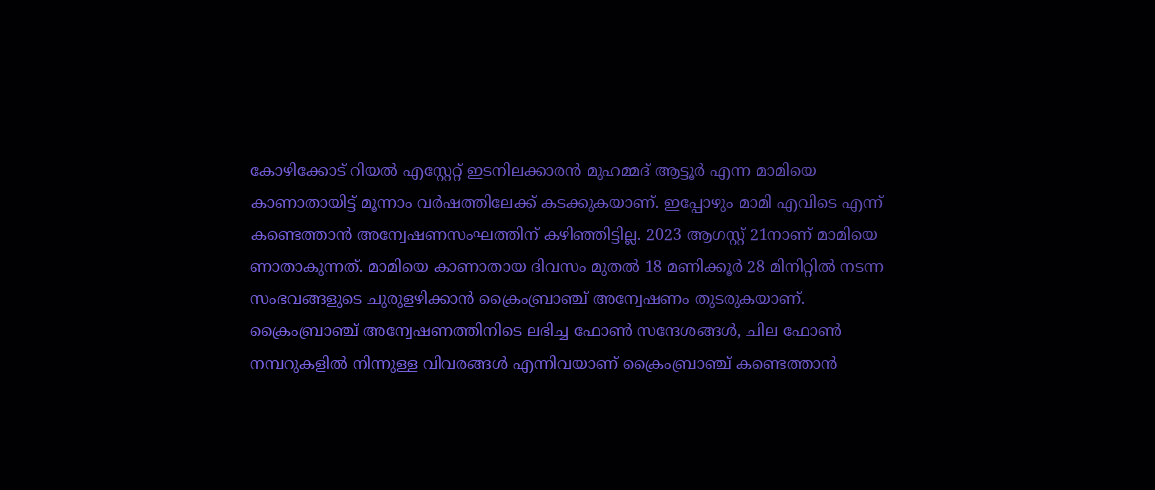കോഴിക്കോട് റിയല്‍ എസ്റ്റേറ്റ് ഇടനിലക്കാരന്‍ മുഹമ്മദ് ആട്ടൂര്‍ എന്ന മാമിയെ കാണാതായിട്ട് മൂന്നാം വര്‍ഷത്തിലേക്ക് കടക്കുകയാണ്. ഇപ്പോഴും മാമി എവിടെ എന്ന് കണ്ടെത്താന്‍ അന്വേഷണസംഘത്തിന് കഴിഞ്ഞിട്ടില്ല. 2023 ആഗസ്റ്റ് 21നാണ് മാമിയെ ണാതാകുന്നത്. മാമിയെ കാണാതായ ദിവസം മുതൽ 18 മണിക്കൂർ 28 മിനിറ്റിൽ നടന്ന സംഭവങ്ങളുടെ ചുരുളഴിക്കാൻ ക്രൈംബ്രാഞ്ച് അന്വേഷണം തുടരുകയാണ്. ക്രൈംബ്രാഞ്ച് അന്വേഷണത്തിനിടെ ലഭിച്ച ഫോൺ സന്ദേശങ്ങൾ, ചില ഫോൺ നമ്പറുകളിൽ നിന്നുള്ള വിവരങ്ങൾ എന്നിവയാണ് ക്രൈംബ്രാഞ്ച് കണ്ടെത്താൻ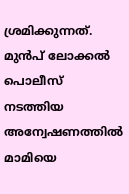ശ്രമിക്കുന്നത്. മുൻപ് ലോക്കൽ പൊലീസ് നടത്തിയ അന്വേഷണത്തിൽ മാമിയെ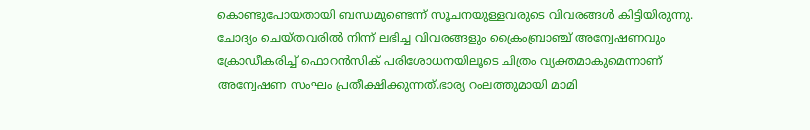കൊണ്ടുപോയതായി ബന്ധമുണ്ടെന്ന് സൂചനയുള്ളവരുടെ വിവരങ്ങള്‍ കിട്ടിയിരുന്നു. ചോദ്യം ചെയ്തവരിൽ നിന്ന് ലഭിച്ച വിവരങ്ങളും ക്രൈംബ്രാഞ്ച് അന്വേഷണവും ക്രോഡീകരിച്ച് ഫൊറൻസിക് പരിശോധനയിലൂടെ ചിത്രം വ്യക്തമാകുമെന്നാണ് അന്വേഷണ സംഘം പ്രതീക്ഷിക്കുന്നത്.ഭാര്യ റംലത്തുമായി മാമി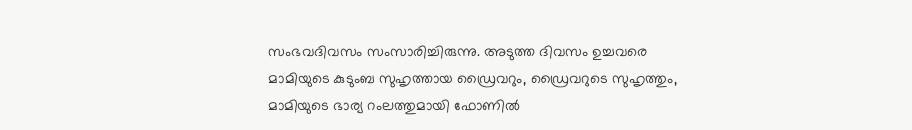സംഭവദിവസം സംസാരിച്ചിരുന്നു. അടുത്ത ദിവസം ഉച്ചവരെ മാമിയുടെ കുടുംബ സുഹൃത്തായ ഡ്രൈവറും, ഡ്രൈവറുടെ സുഹൃത്തും, മാമിയുടെ ഭാര്യ റംലത്തുമായി ഫോണിൽ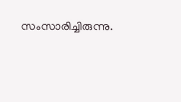സംസാരിച്ചിരുന്നു.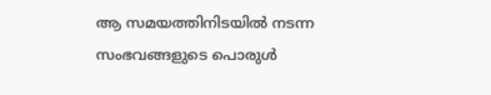ആ സമയത്തിനിടയിൽ നടന്ന സംഭവങ്ങളുടെ പൊരുൾ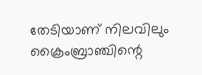തേടിയാണ് നിലവിലും ക്രൈംബ്രാഞ്ചിന്റെ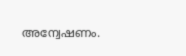അന്വേഷണം.